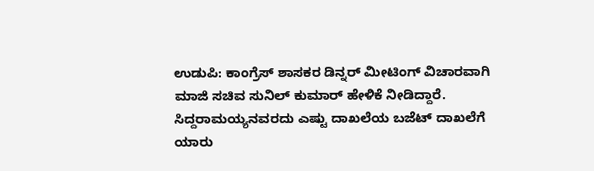ಉಡುಪಿ: ಕಾಂಗ್ರೆಸ್ ಶಾಸಕರ ಡಿನ್ನರ್ ಮೀಟಿಂಗ್ ವಿಚಾರವಾಗಿ ಮಾಜಿ ಸಚಿವ ಸುನಿಲ್ ಕುಮಾರ್ ಹೇಳಿಕೆ ನೀಡಿದ್ದಾರೆ. ಸಿದ್ದರಾಮಯ್ಯನವರದು ಎಷ್ಟು ದಾಖಲೆಯ ಬಜೆಟ್ ದಾಖಲೆಗೆ ಯಾರು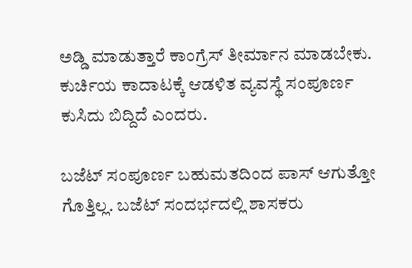ಅಡ್ಡಿ ಮಾಡುತ್ತಾರೆ ಕಾಂಗ್ರೆಸ್ ತೀರ್ಮಾನ ಮಾಡಬೇಕು. ಕುರ್ಚಿಯ ಕಾದಾಟಕ್ಕೆ ಆಡಳಿತ ವ್ಯವಸ್ಥೆ ಸಂಪೂರ್ಣ ಕುಸಿದು ಬಿದ್ದಿದೆ ಎಂದರು.

ಬಜೆಟ್ ಸಂಪೂರ್ಣ ಬಹುಮತದಿಂದ ಪಾಸ್ ಆಗುತ್ತೋ ಗೊತ್ತಿಲ್ಲ. ಬಜೆಟ್ ಸಂದರ್ಭದಲ್ಲಿ ಶಾಸಕರು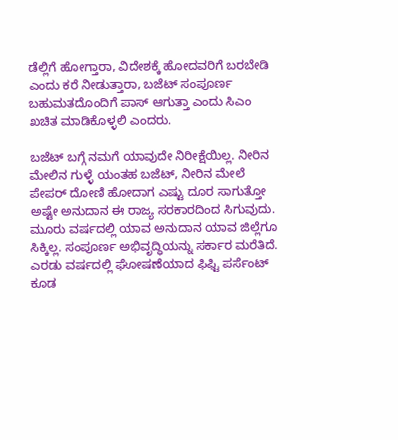ಡೆಲ್ಲಿಗೆ ಹೋಗ್ತಾರಾ, ವಿದೇಶಕ್ಕೆ ಹೋದವರಿಗೆ ಬರಬೇಡಿ ಎಂದು ಕರೆ ನೀಡುತ್ತಾರಾ, ಬಜೆಟ್ ಸಂಪೂರ್ಣ ಬಹುಮತದೊಂದಿಗೆ ಪಾಸ್ ಆಗುತ್ತಾ ಎಂದು ಸಿಎಂ ಖಚಿತ ಮಾಡಿಕೊಳ್ಳಲಿ ಎಂದರು.

ಬಜೆಟ್ ಬಗ್ಗೆ ನಮಗೆ ಯಾವುದೇ ನಿರೀಕ್ಷೆಯಿಲ್ಲ. ನೀರಿನ ಮೇಲಿನ ಗುಳ್ಳೆ ಯಂತಹ ಬಜೆಟ್, ನೀರಿನ ಮೇಲೆ ಪೇಪರ್ ದೋಣಿ ಹೋದಾಗ ಎಷ್ಟು ದೂರ ಸಾಗುತ್ತೋ ಅಷ್ಟೇ ಅನುದಾನ ಈ ರಾಜ್ಯ ಸರಕಾರದಿಂದ ಸಿಗುವುದು. ಮೂರು ವರ್ಷದಲ್ಲಿ ಯಾವ ಅನುದಾನ ಯಾವ ಜಿಲ್ಲೆಗೂ ಸಿಕ್ಕಿಲ್ಲ. ಸಂಪೂರ್ಣ ಅಭಿವೃದ್ಧಿಯನ್ನು ಸರ್ಕಾರ ಮರೆತಿದೆ. ಎರಡು ವರ್ಷದಲ್ಲಿ ಘೋಷಣೆಯಾದ ಫಿಫ್ಟಿ ಪರ್ಸೆಂಟ್ ಕೂಡ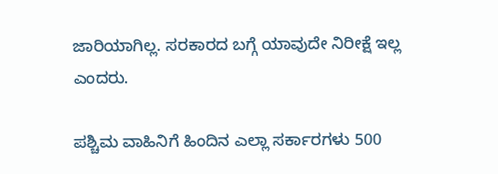ಜಾರಿಯಾಗಿಲ್ಲ. ಸರಕಾರದ ಬಗ್ಗೆ ಯಾವುದೇ ನಿರೀಕ್ಷೆ ಇಲ್ಲ ಎಂದರು.

ಪಶ್ಚಿಮ ವಾಹಿನಿಗೆ ಹಿಂದಿನ ಎಲ್ಲಾ ಸರ್ಕಾರಗಳು 500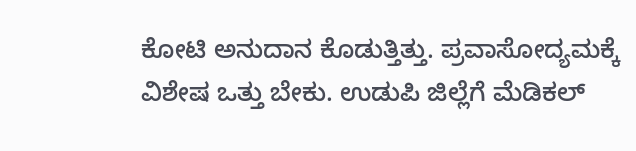ಕೋಟಿ ಅನುದಾನ ಕೊಡುತ್ತಿತ್ತು. ಪ್ರವಾಸೋದ್ಯಮಕ್ಕೆ ವಿಶೇಷ ಒತ್ತು ಬೇಕು. ಉಡುಪಿ ಜಿಲ್ಲೆಗೆ ಮೆಡಿಕಲ್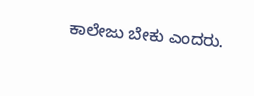ಕಾಲೇಜು ಬೇಕು ಎಂದರು.